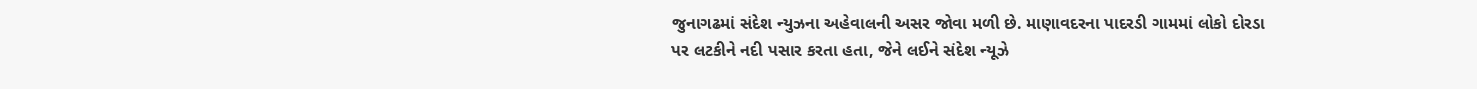જુનાગઢમાં સંદેશ ન્યુઝના અહેવાલની અસર જોવા મળી છે. માણાવદરના પાદરડી ગામમાં લોકો દોરડા પર લટકીને નદી પસાર કરતા હતા, જેને લઈને સંદેશ ન્યૂઝે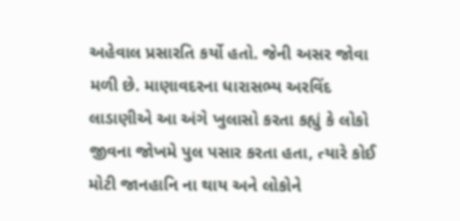અહેવાલ પ્રસારતિ કર્યો હતો. જેની અસર જોવા મળી છે. માણાવદરના ધારાસભ્ય અરવિંદ લાડાણીએ આ અંગે ખુલાસો કરતા કહ્યું કે લોકો જીવના જોખમે પુલ પસાર કરતા હતા, ત્યારે કોઈ મોટી જાનહાનિ ના થાય અને લોકોને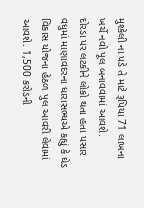મુશ્કેલી ના પડે તે માટે રૂપિયા 71 લાખના ખર્ચે નવો પૂલ બનાવવામાં આવશે.
દોરડા પર લટકીને લોકો થતા હતા પસાર
વધુમાં માણાવદરના ધારાસભ્યએ કહ્યું કે ઘેડ વિકાસ યોજના હેઠળ પુલ આવરી લેવામાં આવશે. 1,500 કરોડની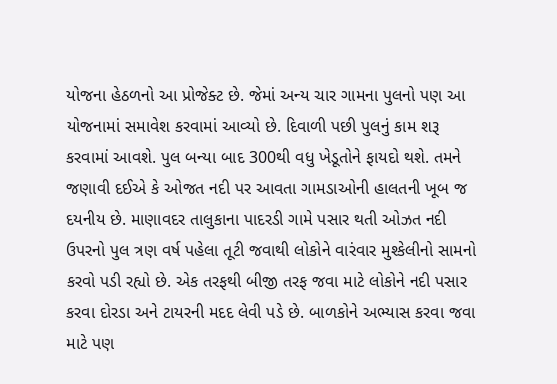યોજના હેઠળનો આ પ્રોજેક્ટ છે. જેમાં અન્ય ચાર ગામના પુલનો પણ આ યોજનામાં સમાવેશ કરવામાં આવ્યો છે. દિવાળી પછી પુલનું કામ શરૂ કરવામાં આવશે. પુલ બન્યા બાદ 300થી વધુ ખેડૂતોને ફાયદો થશે. તમને જણાવી દઈએ કે ઓજત નદી પર આવતા ગામડાઓની હાલતની ખૂબ જ દયનીય છે. માણાવદર તાલુકાના પાદરડી ગામે પસાર થતી ઓઝત નદી ઉપરનો પુલ ત્રણ વર્ષ પહેલા તૂટી જવાથી લોકોને વારંવાર મુશ્કેલીનો સામનો કરવો પડી રહ્યો છે. એક તરફથી બીજી તરફ જવા માટે લોકોને નદી પસાર કરવા દોરડા અને ટાયરની મદદ લેવી પડે છે. બાળકોને અભ્યાસ કરવા જવા માટે પણ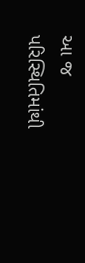આ જ પરિસ્થિતિમાંથી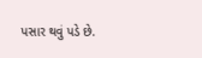પસાર થવું પડે છે.